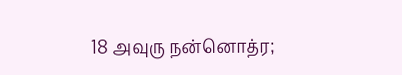18 அவுரு நன்னொத்ர;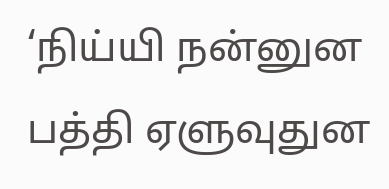‘நிய்யி நன்னுன பத்தி ஏளுவுதுன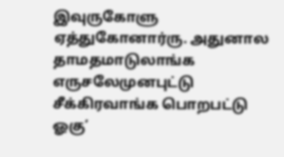இவுருகோளு ஏத்துகோனார்ரு. அதுனால தாமதமாடுலாங்க எருசலேமுனபுட்டு சீக்கிரவாங்க பொறபட்டு ஓகு’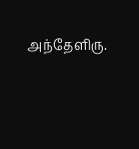அந்தேளிரு.